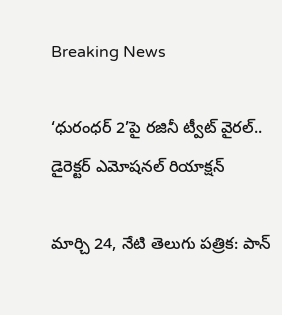Breaking News

‘ధురంధర్ 2’పై రజినీ ట్వీట్ వైరల్.. డైరెక్టర్ ఎమోషనల్ రియాక్షన్

మార్చి 24, నేటి తెలుగు పత్రిక: పాన్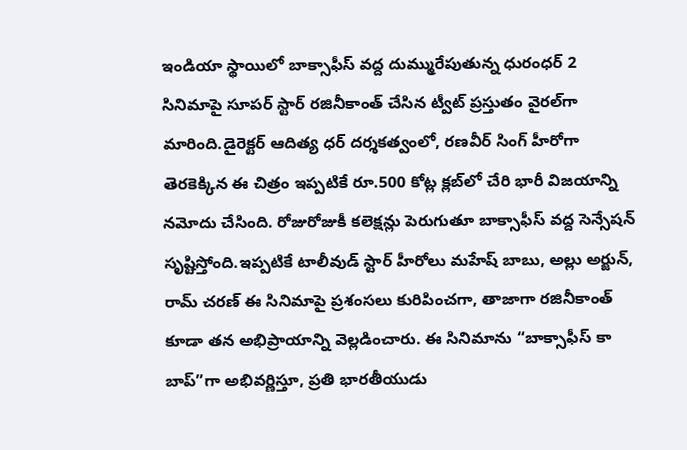ఇండియా స్థాయిలో బాక్సాఫీస్ వద్ద దుమ్మురేపుతున్న ధురంధర్ 2 సినిమాపై సూపర్ స్టార్ రజినీకాంత్ చేసిన ట్వీట్ ప్రస్తుతం వైరల్‌గా మారింది.డైరెక్టర్ ఆదిత్య ధర్ దర్శకత్వంలో, రణవీర్ సింగ్ హీరోగా తెరకెక్కిన ఈ చిత్రం ఇప్పటికే రూ.500 కోట్ల క్లబ్‌లో చేరి భారీ విజయాన్ని నమోదు చేసింది. రోజురోజుకీ కలెక్షన్లు పెరుగుతూ బాక్సాఫీస్ వద్ద సెన్సేషన్ సృష్టిస్తోంది.ఇప్పటికే టాలీవుడ్ స్టార్ హీరోలు మహేష్ బాబు, అల్లు అర్జున్, రామ్ చరణ్ ఈ సినిమాపై ప్రశంసలు కురిపించగా, తాజాగా రజినీకాంత్ కూడా తన అభిప్రాయాన్ని వెల్లడించారు. ఈ సినిమాను “బాక్సాఫీస్ కా బాప్”గా అభివర్ణిస్తూ, ప్రతి భారతీయుడు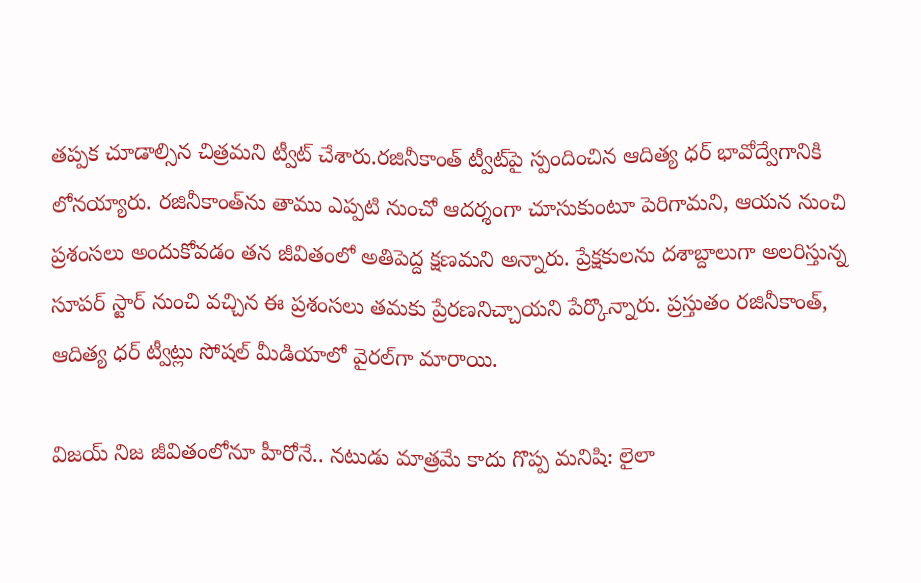తప్పక చూడాల్సిన చిత్రమని ట్వీట్ చేశారు.రజినీకాంత్ ట్వీట్‌పై స్పందించిన ఆదిత్య ధర్ భావోద్వేగానికి లోనయ్యారు. రజినీకాంత్‌ను తాము ఎప్పటి నుంచో ఆదర్శంగా చూసుకుంటూ పెరిగామని, ఆయన నుంచి ప్రశంసలు అందుకోవడం తన జీవితంలో అతిపెద్ద క్షణమని అన్నారు. ప్రేక్షకులను దశాబ్దాలుగా అలరిస్తున్న సూపర్ స్టార్ నుంచి వచ్చిన ఈ ప్రశంసలు తమకు ప్రేరణనిచ్చాయని పేర్కొన్నారు. ప్రస్తుతం రజినీకాంత్, ఆదిత్య ధర్ ట్వీట్లు సోషల్ మీడియాలో వైరల్‌గా మారాయి.

విజయ్‌ నిజ జీవితంలోనూ హీరోనే.. నటుడు మాత్రమే కాదు గొప్ప మనిషి: లైలా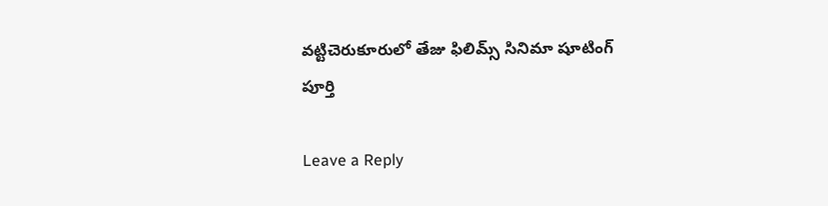వట్టిచెరుకూరులో తేజు ఫిలిమ్స్ సినిమా షూటింగ్ పూర్తి

Leave a Reply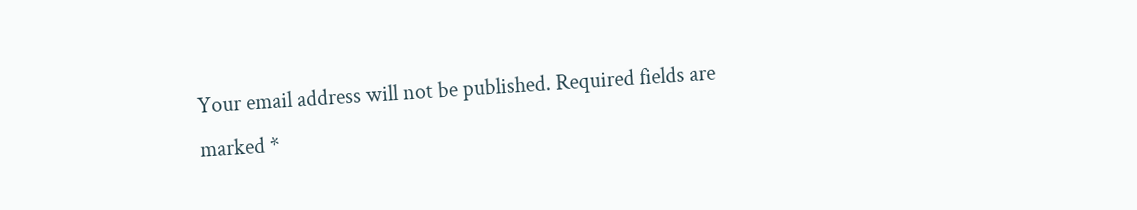Your email address will not be published. Required fields are marked *